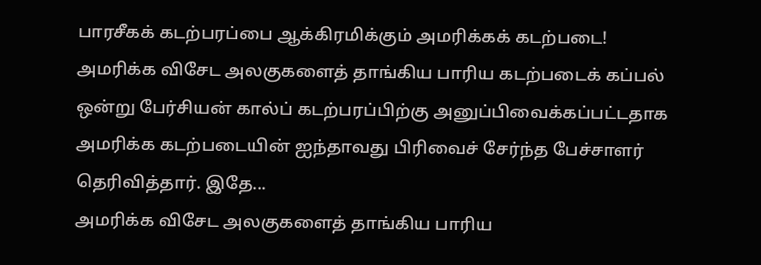பாரசீகக் கடற்பரப்பை ஆக்கிரமிக்கும் அமரிக்கக் கடற்படை!
அமரிக்க விசேட அலகுகளைத் தாங்கிய பாரிய கடற்படைக் கப்பல் ஒன்று பேர்சியன் கால்ப் கடற்பரப்பிற்கு அனுப்பிவைக்கப்பட்டதாக அமரிக்க கடற்படையின் ஐந்தாவது பிரிவைச் சேர்ந்த பேச்சாளர் தெரிவித்தார். இதே...
அமரிக்க விசேட அலகுகளைத் தாங்கிய பாரிய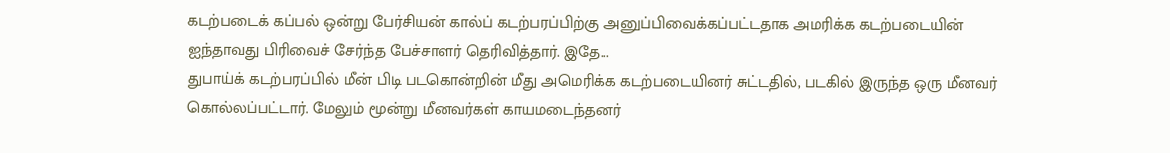கடற்படைக் கப்பல் ஒன்று பேர்சியன் கால்ப் கடற்பரப்பிற்கு அனுப்பிவைக்கப்பட்டதாக அமரிக்க கடற்படையின் ஐந்தாவது பிரிவைச் சேர்ந்த பேச்சாளர் தெரிவித்தார். இதே...
துபாய்க் கடற்பரப்பில் மீன் பிடி படகொன்றின் மீது அமெரிக்க கடற்படையினர் சுட்டதில், படகில் இருந்த ஒரு மீனவர் கொல்லப்பட்டார். மேலும் மூன்று மீனவர்கள் காயமடைந்தனர்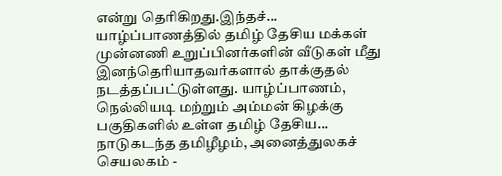என்று தெரிகிறது.இந்தச்...
யாழ்ப்பாணத்தில் தமிழ் தேசிய மக்கள் முன்னணி உறுப்பினர்களின் வீடுகள் மீது இனந்தெரியாதவர்களால் தாக்குதல் நடத்தப்பட்டுள்ளது. யாழ்ப்பாணம், நெல்லியடி மற்றும் அம்மன் கிழக்கு பகுதிகளில் உள்ள தமிழ் தேசிய...
நாடுகடந்த தமிழீழம், அனைத்துலகச் செயலகம் -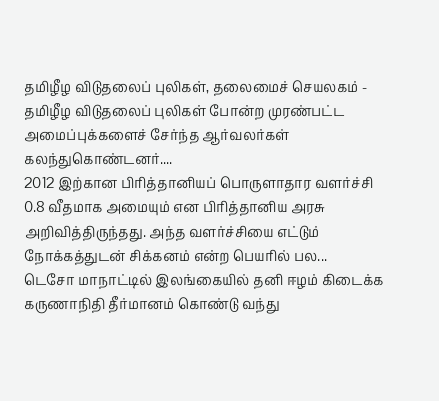தமிழீழ விடுதலைப் புலிகள், தலைமைச் செயலகம் - தமிழீழ விடுதலைப் புலிகள் போன்ற முரண்பட்ட அமைப்புக்களைச் சேர்ந்த ஆர்வலர்கள் கலந்துகொண்டனர்....
2012 இற்கான பிரித்தானியப் பொருளாதார வளர்ச்சி 0.8 வீதமாக அமையும் என பிரித்தானிய அரசு அறிவித்திருந்தது. அந்த வளர்ச்சியை எட்டும் நோக்கத்துடன் சிக்கனம் என்ற பெயரில் பல...
டெசோ மாநாட்டில் இலங்கையில் தனி ஈழம் கிடைக்க கருணாநிதி தீர்மானம் கொண்டு வந்து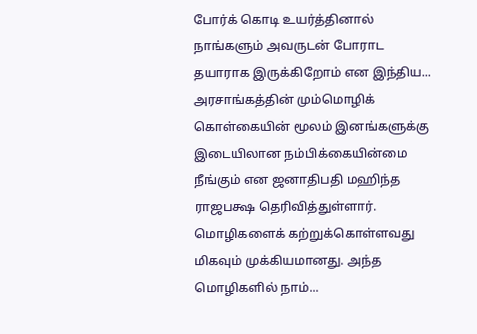போர்க் கொடி உயர்த்தினால் நாங்களும் அவருடன் போராட தயாராக இருக்கிறோம் என இந்திய...
அரசாங்கத்தின் மும்மொழிக் கொள்கையின் மூலம் இனங்களுக்கு இடையிலான நம்பிக்கையின்மை நீங்கும் என ஜனாதிபதி மஹிந்த ராஜபக்ஷ தெரிவித்துள்ளார். மொழிகளைக் கற்றுக்கொள்ளவது மிகவும் முக்கியமானது. அந்த மொழிகளில் நாம்...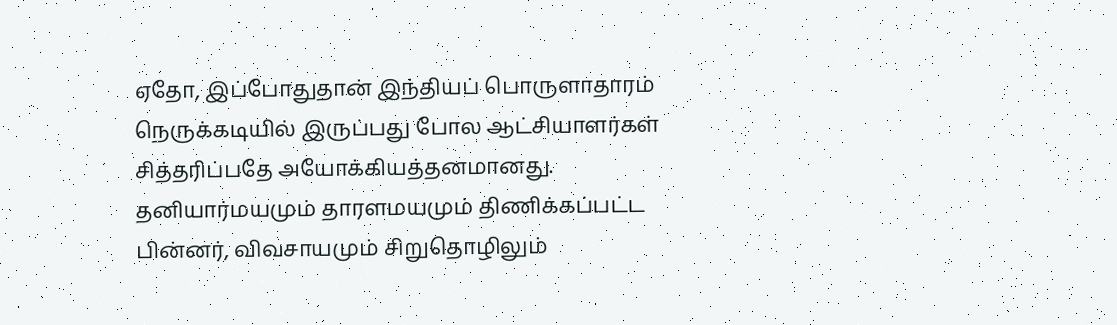ஏதோ, இப்போதுதான் இந்தியப் பொருளாதாரம் நெருக்கடியில் இருப்பது போல ஆட்சியாளர்கள் சித்தரிப்பதே அயோக்கியத்தனமானது. தனியார்மயமும் தாரளமயமும் திணிக்கப்பட்ட பின்னர், விவசாயமும் சிறுதொழிலும்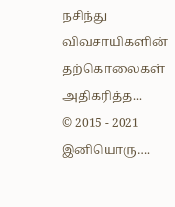நசிந்து விவசாயிகளின் தற்கொலைகள் அதிகரித்த...
© 2015 - 2021 இனியொரு….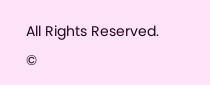All Rights Reserved.
©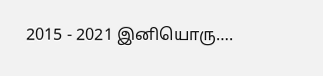2015 - 2021 இனியொரு….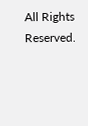All Rights Reserved.